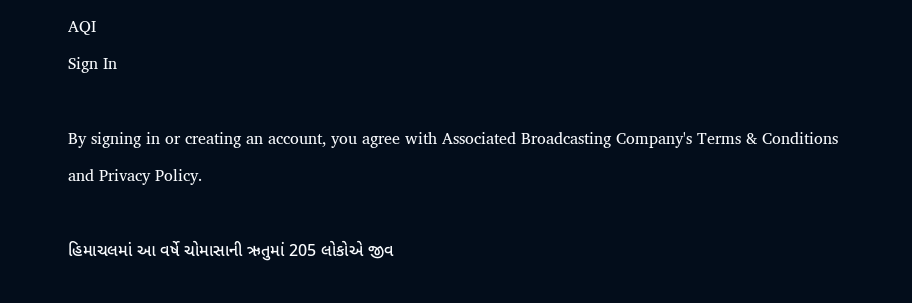AQI
Sign In

By signing in or creating an account, you agree with Associated Broadcasting Company's Terms & Conditions and Privacy Policy.

હિમાચલમાં આ વર્ષે ચોમાસાની ઋતુમાં 205 લોકોએ જીવ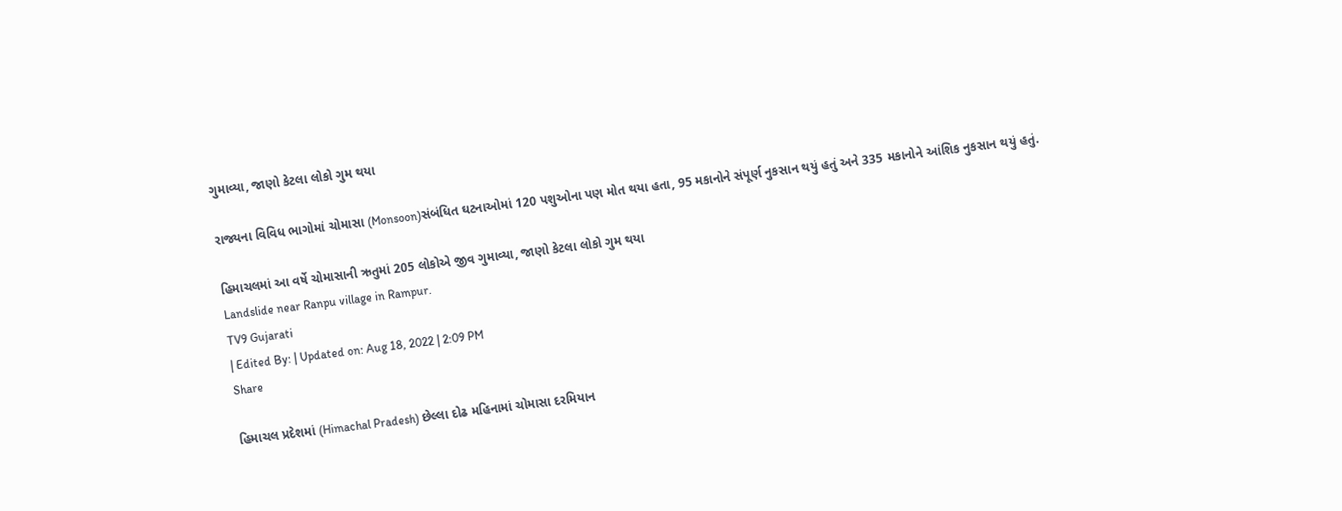ગુમાવ્યા, જાણો કેટલા લોકો ગુમ થયા

રાજ્યના વિવિધ ભાગોમાં ચોમાસા (Monsoon)સંબંધિત ઘટનાઓમાં 120 પશુઓના પણ મોત થયા હતા, 95 મકાનોને સંપૂર્ણ નુકસાન થયું હતું અને 335 મકાનોને આંશિક નુકસાન થયું હતું.

હિમાચલમાં આ વર્ષે ચોમાસાની ઋતુમાં 205 લોકોએ જીવ ગુમાવ્યા, જાણો કેટલા લોકો ગુમ થયા
Landslide near Ranpu village in Rampur.
TV9 Gujarati
| Edited By: | Updated on: Aug 18, 2022 | 2:09 PM
Share

હિમાચલ પ્રદેશમાં (Himachal Pradesh) છેલ્લા દોઢ મહિનામાં ચોમાસા દરમિયાન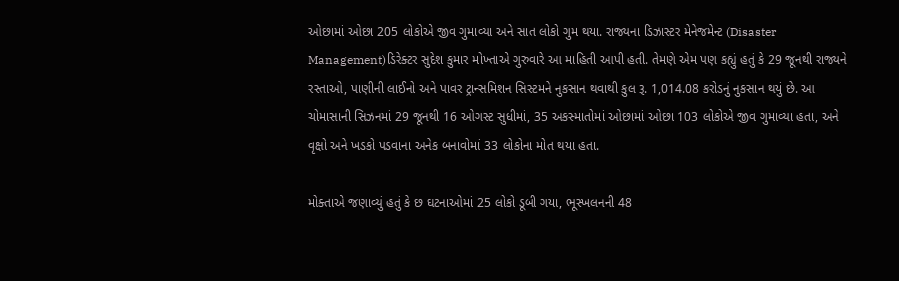ઓછામાં ઓછા 205 લોકોએ જીવ ગુમાવ્યા અને સાત લોકો ગુમ થયા. રાજ્યના ડિઝાસ્ટર મેનેજમેન્ટ (Disaster Management)ડિરેક્ટર સુદેશ કુમાર મોખ્તાએ ગુરુવારે આ માહિતી આપી હતી. તેમણે એમ પણ કહ્યું હતું કે 29 જૂનથી રાજ્યને રસ્તાઓ, પાણીની લાઈનો અને પાવર ટ્રાન્સમિશન સિસ્ટમને નુકસાન થવાથી કુલ રૂ. 1,014.08 કરોડનું નુકસાન થયું છે. આ ચોમાસાની સિઝનમાં 29 જૂનથી 16 ઓગસ્ટ સુધીમાં, 35 અકસ્માતોમાં ઓછામાં ઓછા 103 લોકોએ જીવ ગુમાવ્યા હતા, અને વૃક્ષો અને ખડકો પડવાના અનેક બનાવોમાં 33 લોકોના મોત થયા હતા.

મોક્તાએ જણાવ્યું હતું કે છ ઘટનાઓમાં 25 લોકો ડૂબી ગયા, ભૂસ્ખલનની 48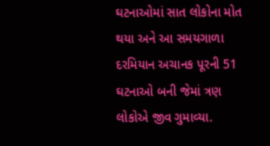ઘટનાઓમાં સાત લોકોના મોત થયા અને આ સમયગાળા દરમિયાન અચાનક પૂરની 51 ઘટનાઓ બની જેમાં ત્રણ લોકોએ જીવ ગુમાવ્યા.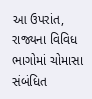આ ઉપરાંત, રાજ્યના વિવિધ ભાગોમાં ચોમાસા સંબંધિત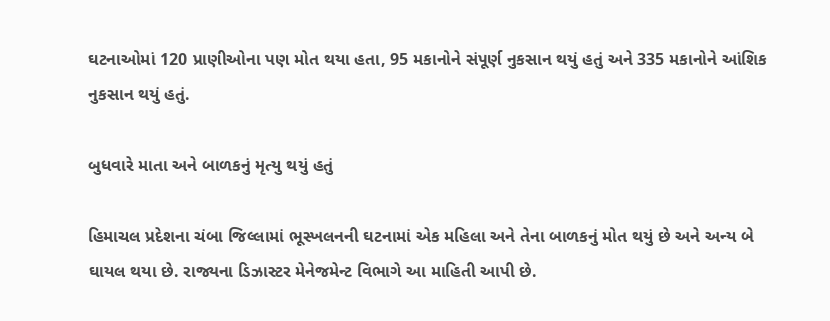ઘટનાઓમાં 120 પ્રાણીઓના પણ મોત થયા હતા, 95 મકાનોને સંપૂર્ણ નુકસાન થયું હતું અને 335 મકાનોને આંશિક નુકસાન થયું હતું.

બુધવારે માતા અને બાળકનું મૃત્યુ થયું હતું

હિમાચલ પ્રદેશના ચંબા જિલ્લામાં ભૂસ્ખલનની ઘટનામાં એક મહિલા અને તેના બાળકનું મોત થયું છે અને અન્ય બે ઘાયલ થયા છે. રાજ્યના ડિઝાસ્ટર મેનેજમેન્ટ વિભાગે આ માહિતી આપી છે.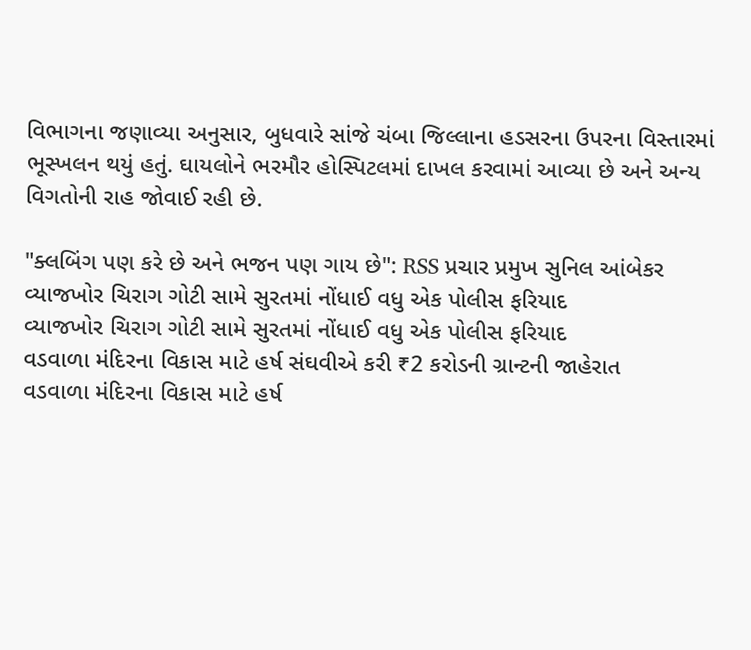વિભાગના જણાવ્યા અનુસાર, બુધવારે સાંજે ચંબા જિલ્લાના હડસરના ઉપરના વિસ્તારમાં ભૂસ્ખલન થયું હતું. ઘાયલોને ભરમૌર હોસ્પિટલમાં દાખલ કરવામાં આવ્યા છે અને અન્ય વિગતોની રાહ જોવાઈ રહી છે.

"ક્લબિંગ પણ કરે છે અને ભજન પણ ગાય છે": RSS પ્રચાર પ્રમુખ સુનિલ આંબેકર
વ્યાજખોર ચિરાગ ગોટી સામે સુરતમાં નોંધાઈ વધુ એક પોલીસ ફરિયાદ
વ્યાજખોર ચિરાગ ગોટી સામે સુરતમાં નોંધાઈ વધુ એક પોલીસ ફરિયાદ
વડવાળા મંદિરના વિકાસ માટે હર્ષ સંઘવીએ કરી ₹2 કરોડની ગ્રાન્ટની જાહેરાત
વડવાળા મંદિરના વિકાસ માટે હર્ષ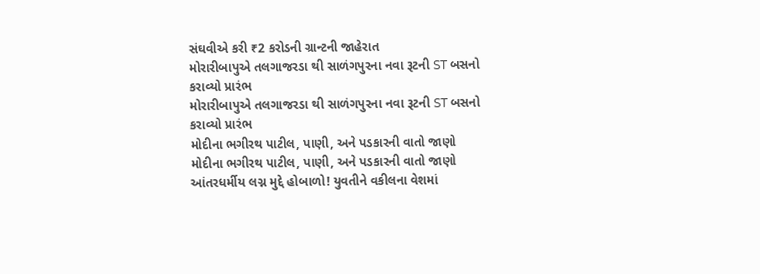સંઘવીએ કરી ₹2 કરોડની ગ્રાન્ટની જાહેરાત
મોરારીબાપુએ તલગાજરડા થી સાળંગપુરના નવા રૂટની ST બસનો કરાવ્યો પ્રારંભ
મોરારીબાપુએ તલગાજરડા થી સાળંગપુરના નવા રૂટની ST બસનો કરાવ્યો પ્રારંભ
મોદીના ભગીરથ પાટીલ, પાણી, અને પડકારની વાતો જાણો
મોદીના ભગીરથ પાટીલ, પાણી, અને પડકારની વાતો જાણો
આંતરધર્મીય લગ્ન મુદ્દે હોબાળો! યુવતીને વકીલના વેશમાં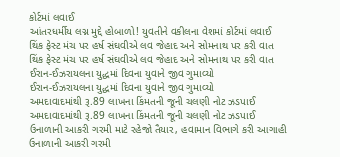કોર્ટમાં લવાઈ
આંતરધર્મીય લગ્ન મુદ્દે હોબાળો! યુવતીને વકીલના વેશમાં કોર્ટમાં લવાઈ
થિંક ફેસ્ટ મંચ પર હર્ષ સંઘવીએ લવ જેહાદ અને સોમનાથ પર કરી વાત
થિંક ફેસ્ટ મંચ પર હર્ષ સંઘવીએ લવ જેહાદ અને સોમનાથ પર કરી વાત
ઈરાન-ઈઝરાયલના યુદ્ધમાં દિવના યુવાને જીવ ગુમાવ્યો
ઈરાન-ઈઝરાયલના યુદ્ધમાં દિવના યુવાને જીવ ગુમાવ્યો
અમદાવાદમાંથી રૂ.89 લાખના કિંમતની જૂની ચલણી નોટ ઝડપાઈ
અમદાવાદમાંથી રૂ.89 લાખના કિંમતની જૂની ચલણી નોટ ઝડપાઈ
ઉનાળાની આકરી ગરમી માટે રહેજો તૈયાર, હવામાન વિભાગે કરી આગાહી
ઉનાળાની આકરી ગરમી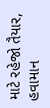માટે રહેજો તૈયાર, હવામાન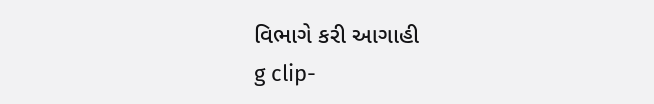વિભાગે કરી આગાહી
g clip-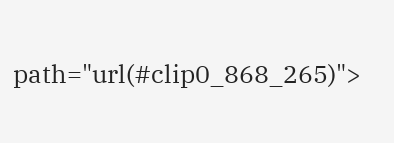path="url(#clip0_868_265)">